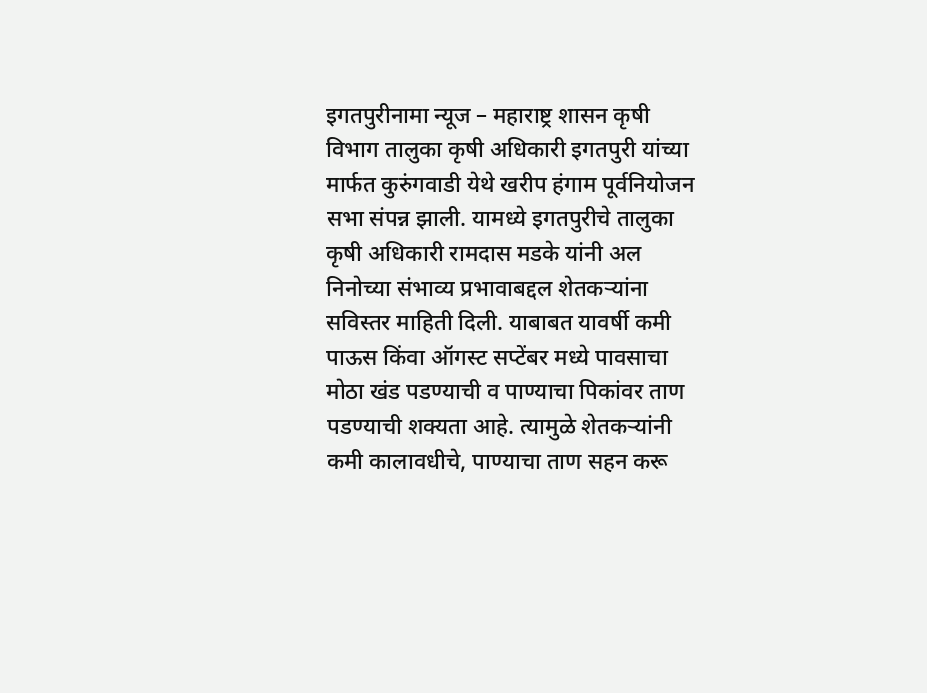इगतपुरीनामा न्यूज – महाराष्ट्र शासन कृषी विभाग तालुका कृषी अधिकारी इगतपुरी यांच्या मार्फत कुरुंगवाडी येथे खरीप हंगाम पूर्वनियोजन सभा संपन्न झाली. यामध्ये इगतपुरीचे तालुका कृषी अधिकारी रामदास मडके यांनी अल निनोच्या संभाव्य प्रभावाबद्दल शेतकऱ्यांना सविस्तर माहिती दिली. याबाबत यावर्षी कमी पाऊस किंवा ऑगस्ट सप्टेंबर मध्ये पावसाचा मोठा खंड पडण्याची व पाण्याचा पिकांवर ताण पडण्याची शक्यता आहे. त्यामुळे शेतकऱ्यांनी कमी कालावधीचे, पाण्याचा ताण सहन करू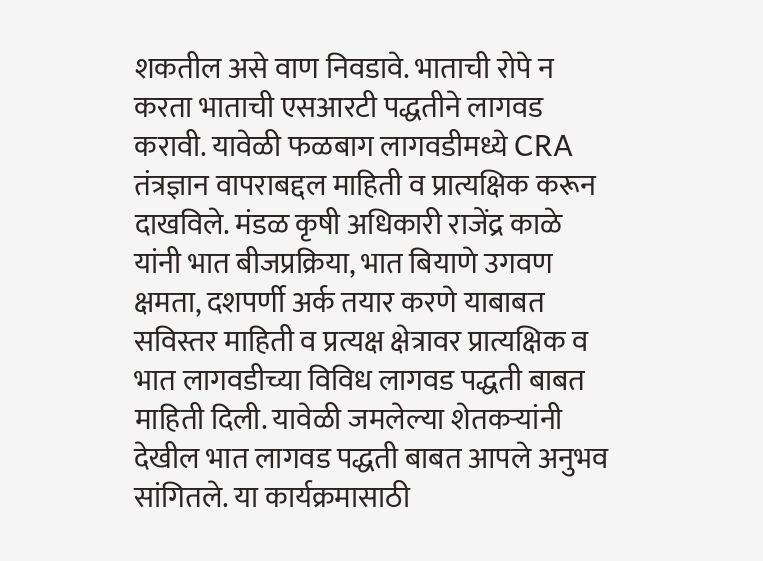शकतील असे वाण निवडावे. भाताची रोपे न करता भाताची एसआरटी पद्धतीने लागवड करावी. यावेळी फळबाग लागवडीमध्ये CRA तंत्रज्ञान वापराबद्दल माहिती व प्रात्यक्षिक करून दाखविले. मंडळ कृषी अधिकारी राजेंद्र काळे यांनी भात बीजप्रक्रिया, भात बियाणे उगवण क्षमता, दशपर्णी अर्क तयार करणे याबाबत सविस्तर माहिती व प्रत्यक्ष क्षेत्रावर प्रात्यक्षिक व भात लागवडीच्या विविध लागवड पद्धती बाबत माहिती दिली. यावेळी जमलेल्या शेतकऱ्यांनी देखील भात लागवड पद्धती बाबत आपले अनुभव सांगितले. या कार्यक्रमासाठी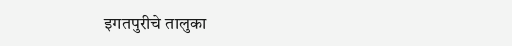इगतपुरीचे तालुका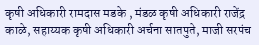कृषी अधिकारी रामदास मडके , मंडळ कृषी अधिकारी राजेंद्र काळे, सहाय्यक कृषी अधिकारी अर्चना सातपुते, माजी सरपंच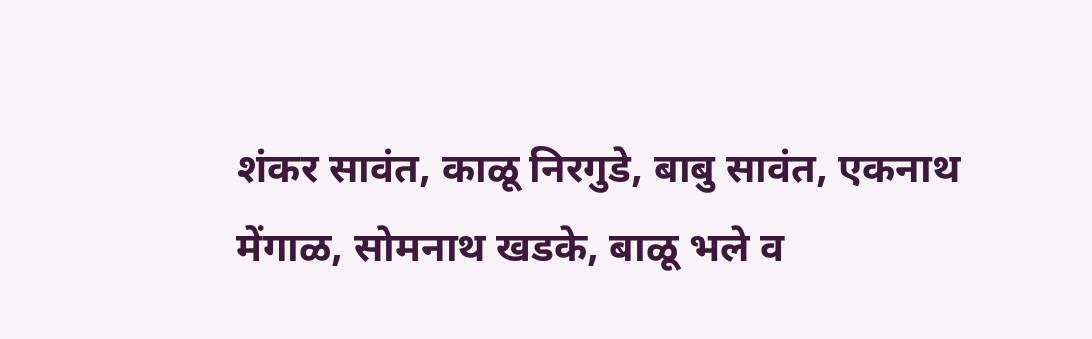शंकर सावंत, काळू निरगुडे, बाबु सावंत, एकनाथ मेंगाळ, सोमनाथ खडके, बाळू भले व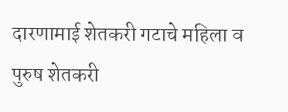दारणामाई शेतकरी गटाचे महिला व पुरुष शेतकरी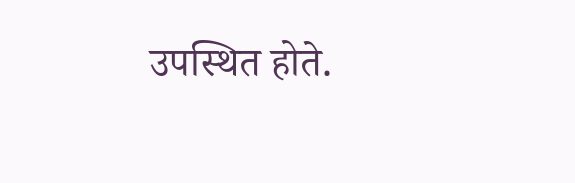उपस्थित होते.